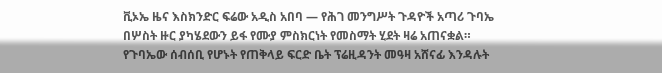ቪኦኤ ዜና እስክንድር ፍሬው አዲስ አበባ — የሕገ መንግሥት ጉዳዮች አጣሪ ጉባኤ በሦስት ዙር ያካሄደውን ይፋ የሙያ ምስክርነት የመስማት ሂደት ዛሬ አጠናቋል። የጉባኤው ሰብሰቢ የሆኑት የጠቅላይ ፍርድ ቤት ፕሬዚዳንት መዓዛ አሸናፊ እንዳሉት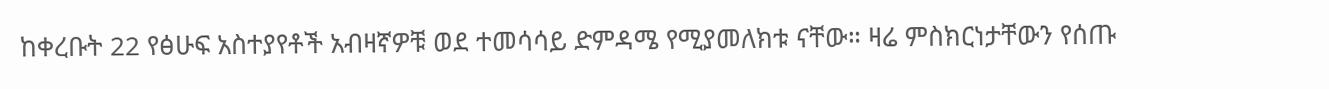ከቀረቡት 22 የፅሁፍ አስተያየቶች አብዛኛዎቹ ወደ ተመሳሳይ ድምዳሜ የሚያመለክቱ ናቸው። ዛሬ ምስክርነታቸውን የሰጡ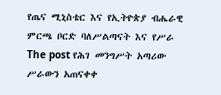የጤና ሚኒስቴር እና የኢትዮጵያ ብሔራዊ ምርጫ ቦርድ ባለሥልጣናት እና የሥራ
The post የሕገ መንግሥት አጣሪው ሥራውን አጠናቀቀ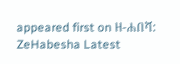appeared first on ዘ-ሐበሻ: ZeHabesha Latest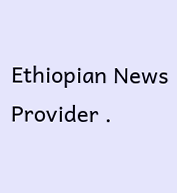Ethiopian News Provider .